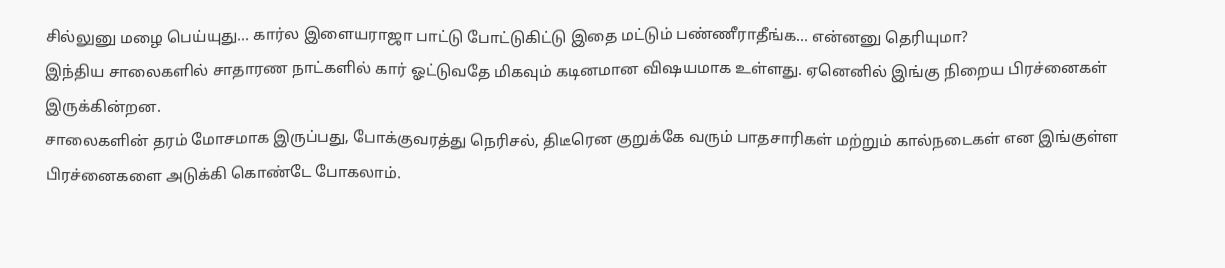சில்லுனு மழை பெய்யுது... கார்ல இளையராஜா பாட்டு போட்டுகிட்டு இதை மட்டும் பண்ணீராதீங்க... என்னனு தெரியுமா?
இந்திய சாலைகளில் சாதாரண நாட்களில் கார் ஓட்டுவதே மிகவும் கடினமான விஷயமாக உள்ளது. ஏனெனில் இங்கு நிறைய பிரச்னைகள் இருக்கின்றன.
சாலைகளின் தரம் மோசமாக இருப்பது, போக்குவரத்து நெரிசல், திடீரென குறுக்கே வரும் பாதசாரிகள் மற்றும் கால்நடைகள் என இங்குள்ள பிரச்னைகளை அடுக்கி கொண்டே போகலாம்.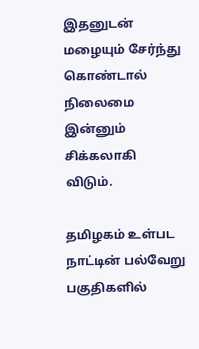இதனுடன் மழையும் சேர்ந்து கொண்டால் நிலைமை இன்னும் சிக்கலாகி விடும்.

தமிழகம் உள்பட நாட்டின் பல்வேறு பகுதிகளில்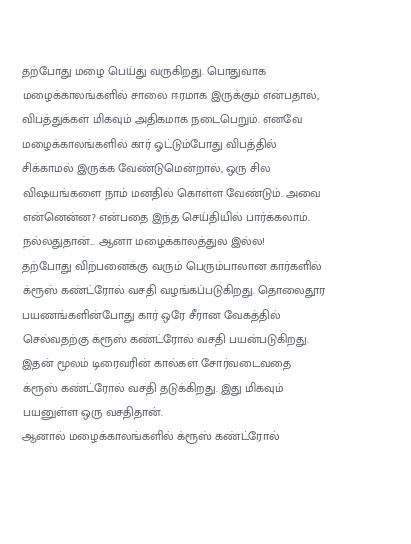தற்போது மழை பெய்து வருகிறது. பொதுவாக மழைக்காலங்களில் சாலை ஈரமாக இருக்கும் என்பதால், விபத்துக்கள் மிகவும் அதிகமாக நடைபெறும். எனவே மழைக்காலங்களில் கார் ஓட்டும்போது விபத்தில் சிக்காமல் இருக்க வேண்டுமென்றால், ஒரு சில விஷயங்களை நாம் மனதில் கொள்ள வேண்டும். அவை என்னென்ன? என்பதை இந்த செய்தியில் பார்க்கலாம்.
நல்லதுதான்... ஆனா மழைக்காலத்துல இல்ல!
தற்போது விற்பனைக்கு வரும் பெரும்பாலான கார்களில் க்ரூஸ் கண்ட்ரோல் வசதி வழங்கப்படுகிறது. தொலைதூர பயணங்களின்போது கார் ஒரே சீரான வேகத்தில் செல்வதற்கு க்ரூஸ் கண்ட்ரோல் வசதி பயன்படுகிறது. இதன் மூலம் டிரைவரின் கால்கள் சோர்வடைவதை க்ரூஸ் கண்ட்ரோல் வசதி தடுக்கிறது. இது மிகவும் பயனுள்ள ஒரு வசதிதான்.
ஆனால் மழைக்காலங்களில் க்ரூஸ் கண்ட்ரோல்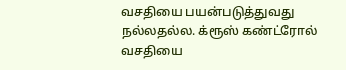வசதியை பயன்படுத்துவது நல்லதல்ல. க்ரூஸ் கண்ட்ரோல் வசதியை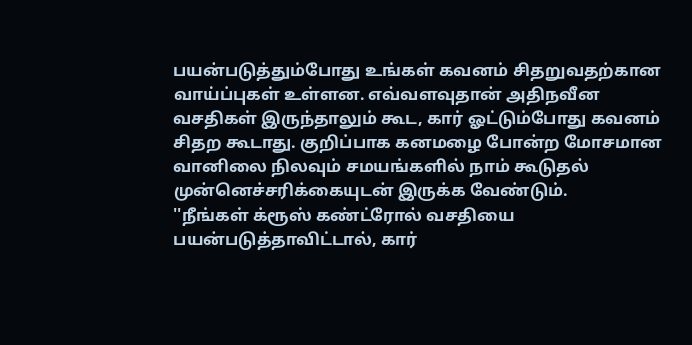பயன்படுத்தும்போது உங்கள் கவனம் சிதறுவதற்கான வாய்ப்புகள் உள்ளன. எவ்வளவுதான் அதிநவீன வசதிகள் இருந்தாலும் கூட, கார் ஓட்டும்போது கவனம் சிதற கூடாது. குறிப்பாக கனமழை போன்ற மோசமான வானிலை நிலவும் சமயங்களில் நாம் கூடுதல் முன்னெச்சரிக்கையுடன் இருக்க வேண்டும்.
''நீங்கள் க்ரூஸ் கண்ட்ரோல் வசதியை பயன்படுத்தாவிட்டால், கார்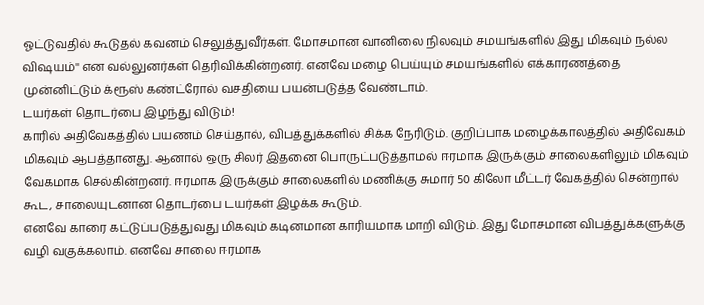ஓட்டுவதில் கூடுதல் கவனம் செலுத்துவீர்கள். மோசமான வானிலை நிலவும் சமயங்களில் இது மிகவும் நல்ல விஷயம்'' என வல்லுனர்கள் தெரிவிக்கின்றனர். எனவே மழை பெய்யும் சமயங்களில் எக்காரணத்தை முன்னிட்டும் க்ரூஸ் கண்ட்ரோல் வசதியை பயன்படுத்த வேண்டாம்.
டயர்கள் தொடர்பை இழந்து விடும்!
காரில் அதிவேகத்தில் பயணம் செய்தால், விபத்துக்களில் சிக்க நேரிடும். குறிப்பாக மழைக்காலத்தில் அதிவேகம் மிகவும் ஆபத்தானது. ஆனால் ஒரு சிலர் இதனை பொருட்படுத்தாமல் ஈரமாக இருக்கும் சாலைகளிலும் மிகவும் வேகமாக செல்கின்றனர். ஈரமாக இருக்கும் சாலைகளில் மணிக்கு சுமார் 50 கிலோ மீட்டர் வேகத்தில் சென்றால் கூட, சாலையுடனான தொடர்பை டயர்கள் இழக்க கூடும்.
எனவே காரை கட்டுப்படுத்துவது மிகவும் கடினமான காரியமாக மாறி விடும். இது மோசமான விபத்துக்களுக்கு வழி வகுக்கலாம். எனவே சாலை ஈரமாக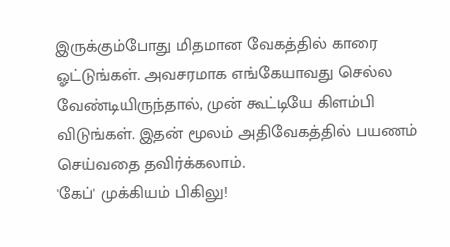இருக்கும்போது மிதமான வேகத்தில் காரை ஓட்டுங்கள். அவசரமாக எங்கேயாவது செல்ல வேண்டியிருந்தால், முன் கூட்டியே கிளம்பி விடுங்கள். இதன் மூலம் அதிவேகத்தில் பயணம் செய்வதை தவிர்க்கலாம்.
'கேப்' முக்கியம் பிகிலு!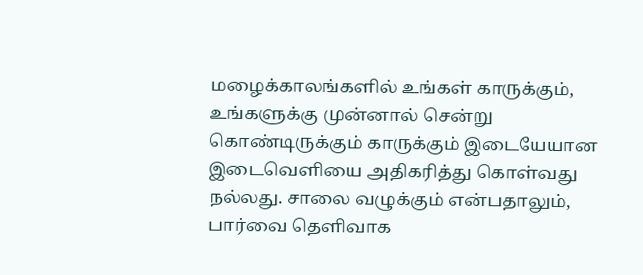மழைக்காலங்களில் உங்கள் காருக்கும், உங்களுக்கு முன்னால் சென்று கொண்டிருக்கும் காருக்கும் இடையேயான இடைவெளியை அதிகரித்து கொள்வது நல்லது. சாலை வழுக்கும் என்பதாலும், பார்வை தெளிவாக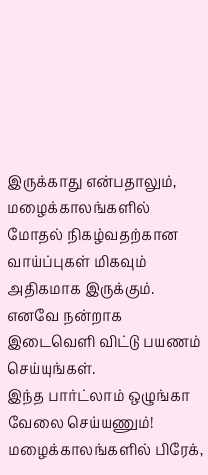இருக்காது என்பதாலும், மழைக்காலங்களில் மோதல் நிகழ்வதற்கான வாய்ப்புகள் மிகவும் அதிகமாக இருக்கும். எனவே நன்றாக இடைவெளி விட்டு பயணம் செய்யுங்கள்.
இந்த பார்ட்லாம் ஒழுங்கா வேலை செய்யணும்!
மழைக்காலங்களில் பிரேக்,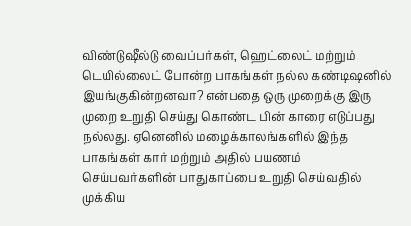விண்டுஷீல்டு வைப்பர்கள், ஹெட்லைட் மற்றும் டெயில்லைட் போன்ற பாகங்கள் நல்ல கண்டிஷனில் இயங்குகின்றனவா? என்பதை ஒரு முறைக்கு இரு முறை உறுதி செய்து கொண்ட பின் காரை எடுப்பது நல்லது. ஏனெனில் மழைக்காலங்களில் இந்த பாகங்கள் கார் மற்றும் அதில் பயணம் செய்பவர்களின் பாதுகாப்பை உறுதி செய்வதில் முக்கிய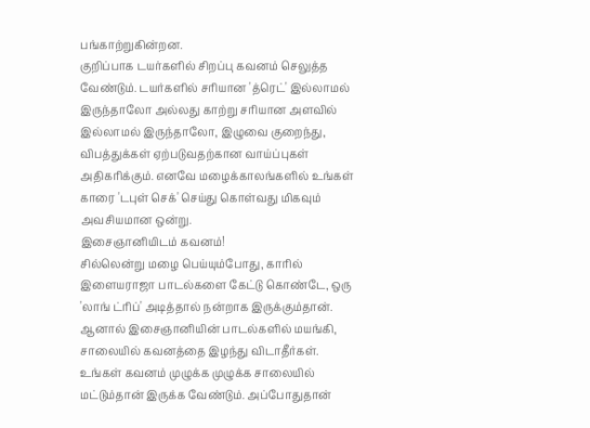பங்காற்றுகின்றன.
குறிப்பாக டயர்களில் சிறப்பு கவனம் செலுத்த வேண்டும். டயர்களில் சரியான 'த்ரெட்' இல்லாமல் இருந்தாலோ அல்லது காற்று சரியான அளவில் இல்லாமல் இருந்தாலோ, இழுவை குறைந்து, விபத்துக்கள் ஏற்படுவதற்கான வாய்ப்புகள் அதிகரிக்கும். எனவே மழைக்காலங்களில் உங்கள் காரை 'டபுள் செக்' செய்து கொள்வது மிகவும் அவசியமான ஒன்று.
இசைஞானியிடம் கவனம்!
சில்லென்று மழை பெய்யும்போது, காரில் இளையராஜா பாடல்களை கேட்டு கொண்டே, ஒரு 'லாங் ட்ரிப்' அடித்தால் நன்றாக இருக்கும்தான். ஆனால் இசைஞானியின் பாடல்களில் மயங்கி, சாலையில் கவனத்தை இழந்து விடாதீர்கள். உங்கள் கவனம் முழுக்க முழுக்க சாலையில் மட்டும்தான் இருக்க வேண்டும். அப்போதுதான்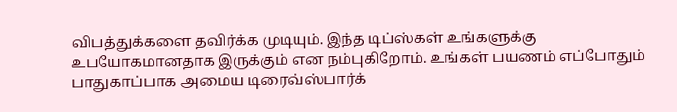விபத்துக்களை தவிர்க்க முடியும். இந்த டிப்ஸ்கள் உங்களுக்கு உபயோகமானதாக இருக்கும் என நம்புகிறோம். உங்கள் பயணம் எப்போதும் பாதுகாப்பாக அமைய டிரைவ்ஸ்பார்க்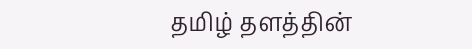தமிழ் தளத்தின்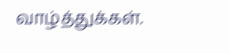வாழ்த்துக்கள்.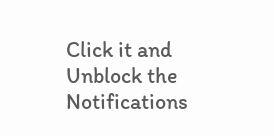Click it and Unblock the Notifications